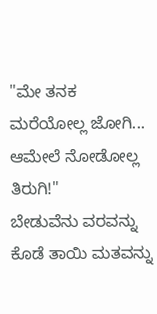"ಮೇ ತನಕ ಮರೆಯೋಲ್ಲ ಜೋಗಿ... ಆಮೇಲೆ ನೋಡೋಲ್ಲ ತಿರುಗಿ!"
ಬೇಡುವೆನು ವರವನ್ನು
ಕೊಡೆ ತಾಯಿ ಮತವನ್ನು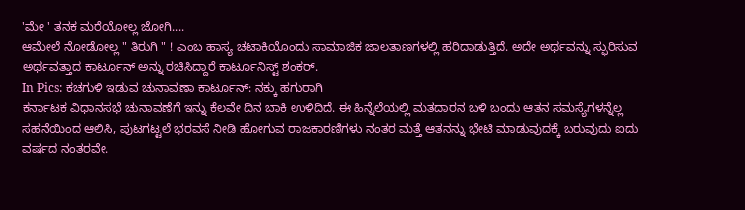'ಮೇ ' ತನಕ ಮರೆಯೋಲ್ಲ ಜೋಗಿ....
ಆಮೇಲೆ ನೋಡೋಲ್ಲ " ತಿರುಗಿ " ! ಎಂಬ ಹಾಸ್ಯ ಚಟಾಕಿಯೊಂದು ಸಾಮಾಜಿಕ ಜಾಲತಾಣಗಳಲ್ಲಿ ಹರಿದಾಡುತ್ತಿದೆ. ಅದೇ ಅರ್ಥವನ್ನು ಸ್ಫುರಿಸುವ ಅರ್ಥವತ್ತಾದ ಕಾರ್ಟೂನ್ ಅನ್ನು ರಚಿಸಿದ್ದಾರೆ ಕಾರ್ಟೂನಿಸ್ಟ್ ಶಂಕರ್.
In Pics: ಕಚಗುಳಿ ಇಡುವ ಚುನಾವಣಾ ಕಾರ್ಟೂನ್: ನಕ್ಕು ಹಗುರಾಗಿ
ಕರ್ನಾಟಕ ವಿಧಾನಸಭೆ ಚುನಾವಣೆಗೆ ಇನ್ನು ಕೆಲವೇ ದಿನ ಬಾಕಿ ಉಳಿದಿದೆ. ಈ ಹಿನ್ನೆಲೆಯಲ್ಲಿ ಮತದಾರನ ಬಳಿ ಬಂದು ಆತನ ಸಮಸ್ಯೆಗಳನ್ನೆಲ್ಲ ಸಹನೆಯಿಂದ ಆಲಿಸಿ, ಪುಟಗಟ್ಟಲೆ ಭರವಸೆ ನೀಡಿ ಹೋಗುವ ರಾಜಕಾರಣಿಗಳು ನಂತರ ಮತ್ತೆ ಆತನನ್ನು ಭೇಟಿ ಮಾಡುವುದಕ್ಕೆ ಬರುವುದು ಐದು ವರ್ಷದ ನಂತರವೇ.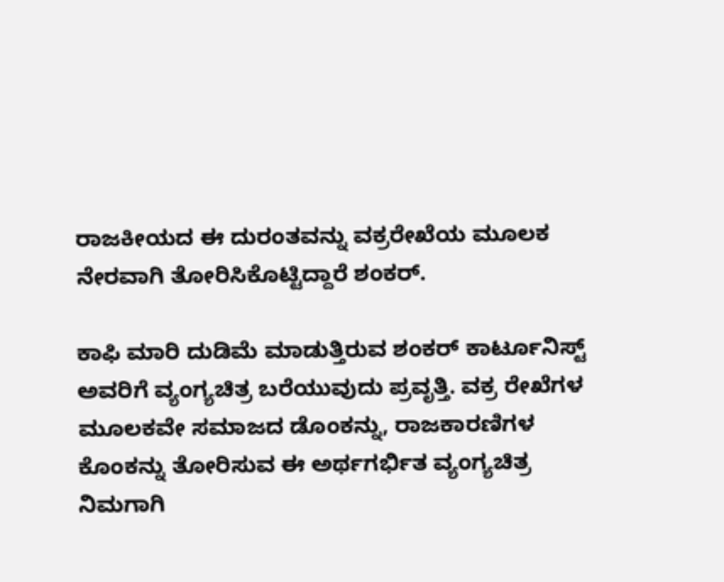ರಾಜಕೀಯದ ಈ ದುರಂತವನ್ನು ವಕ್ರರೇಖೆಯ ಮೂಲಕ ನೇರವಾಗಿ ತೋರಿಸಿಕೊಟ್ಟಿದ್ದಾರೆ ಶಂಕರ್.

ಕಾಫಿ ಮಾರಿ ದುಡಿಮೆ ಮಾಡುತ್ತಿರುವ ಶಂಕರ್ ಕಾರ್ಟೂನಿಸ್ಟ್ ಅವರಿಗೆ ವ್ಯಂಗ್ಯಚಿತ್ರ ಬರೆಯುವುದು ಪ್ರವೃತ್ತಿ. ವಕ್ರ ರೇಖೆಗಳ ಮೂಲಕವೇ ಸಮಾಜದ ಡೊಂಕನ್ನು, ರಾಜಕಾರಣಿಗಳ ಕೊಂಕನ್ನು ತೋರಿಸುವ ಈ ಅರ್ಥಗರ್ಭಿತ ವ್ಯಂಗ್ಯಚಿತ್ರ ನಿಮಗಾಗಿ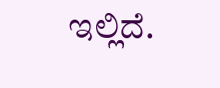ಇಲ್ಲಿದೆ.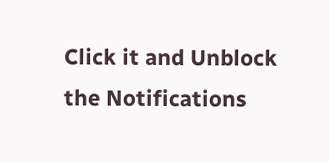Click it and Unblock the Notifications